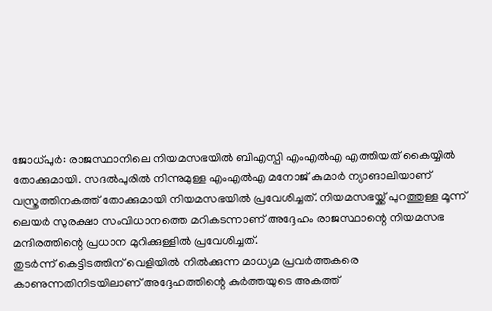ജോധ്പുർ: രാജസ്ഥാനിലെ നിയമസഭയിൽ ബിഎസ്പി എംഎൽഎ എത്തിയത് കൈയ്യിൽ തോക്കുമായി. സദൽപുരിൽ നിന്നുമുള്ള എംഎൽഎ മനോജ് കുമാർ ന്യാങാലിയാണ് വസ്ത്രത്തിനകത്ത് തോക്കുമായി നിയമസഭയിൽ പ്രവേശിച്ചത്. നിയമസഭയ്ക്ക് പുറത്തുള്ള മൂന്ന് ലെയർ സുരക്ഷാ സംവിധാനത്തെ മറികടന്നാണ് അദ്ദേഹം രാജസ്ഥാന്റെ നിയമസഭ മന്ദിരത്തിന്റെ പ്രധാന മുറിക്കുള്ളിൽ പ്രവേശിച്ചത്.
തുടർന്ന് കെട്ടിടത്തിന് വെളിയിൽ നിൽക്കുന്ന മാധ്യമ പ്രവർത്തകരെ കാണുന്നതിനിടയിലാണ് അദ്ദേഹത്തിന്റെ കുർത്തയുടെ അകത്ത്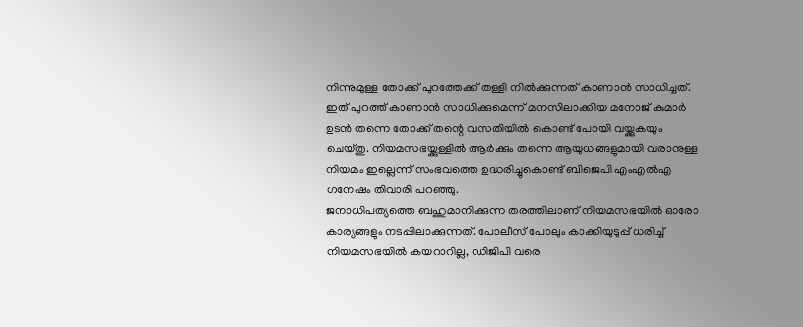നിന്നുമുള്ള തോക്ക് പുറത്തേക്ക് തള്ളി നിൽക്കുന്നത് കാണാൻ സാധിച്ചത്. ഇത് പുറത്ത് കാണാൻ സാധിക്കുമെന്ന് മനസിലാക്കിയ മനോജ് കുമാർ ഉടൻ തന്നെ തോക്ക് തന്റെ വസതിയിൽ കൊണ്ട് പോയി വയ്ക്കുകയും ചെയ്തു. നിയമസഭയ്ക്കുള്ളിൽ ആർക്കും തന്നെ ആയുധങ്ങളുമായി വരാനുള്ള നിയമം ഇല്ലെന്ന് സംഭവത്തെ ഉദ്ധരിച്ചുകൊണ്ട് ബിജെപി എംഎൽഎ ഗനേഷം തിവാരി പറഞ്ഞു.
ജനാധിപത്യത്തെ ബഹുമാനിക്കുന്ന തരത്തിലാണ് നിയമസഭയിൽ ഓരോ കാര്യങ്ങളും നടപ്പിലാക്കുന്നത്. പോലീസ് പോലും കാക്കിയുടുപ്പ് ധരിച്ച് നിയമസഭയിൽ കയറാറില്ല, ഡിജിപി വരെ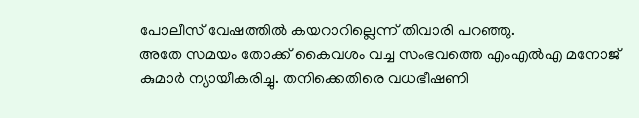പോലീസ് വേഷത്തിൽ കയറാറില്ലെന്ന് തിവാരി പറഞ്ഞു.
അതേ സമയം തോക്ക് കൈവശം വച്ച സംഭവത്തെ എംഎൽഎ മനോജ് കുമാർ ന്യായീകരിച്ചു. തനിക്കെതിരെ വധഭീഷണി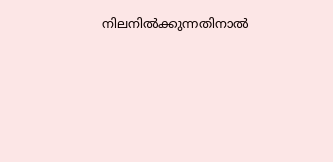നിലനിൽക്കുന്നതിനാൽ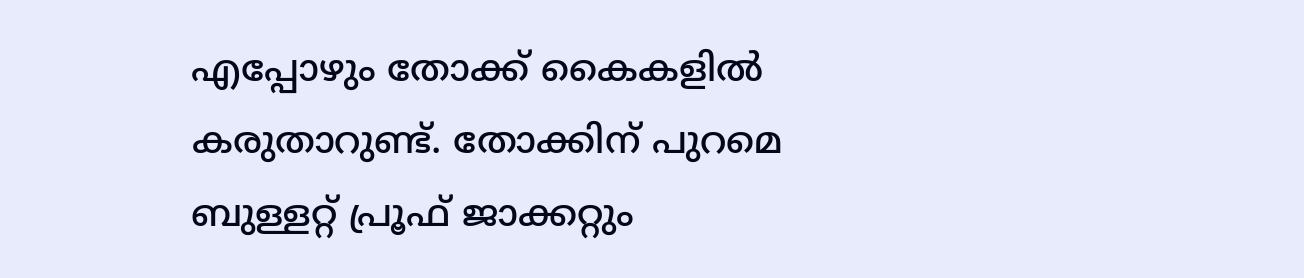എപ്പോഴും തോക്ക് കൈകളിൽ കരുതാറുണ്ട്. തോക്കിന് പുറമെ ബുള്ളറ്റ് പ്രൂഫ് ജാക്കറ്റും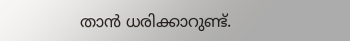താൻ ധരിക്കാറുണ്ട്.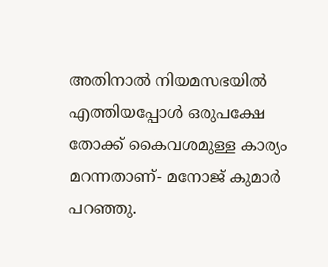അതിനാൽ നിയമസഭയിൽ എത്തിയപ്പോൾ ഒരുപക്ഷേ തോക്ക് കൈവശമുള്ള കാര്യം മറന്നതാണ്- മനോജ് കുമാർ പറഞ്ഞു.